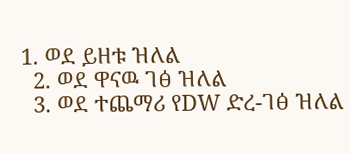1. ወደ ይዘቱ ዝለል
  2. ወደ ዋናዉ ገፅ ዝለል
  3. ወደ ተጨማሪ የDW ድረ-ገፅ ዝለል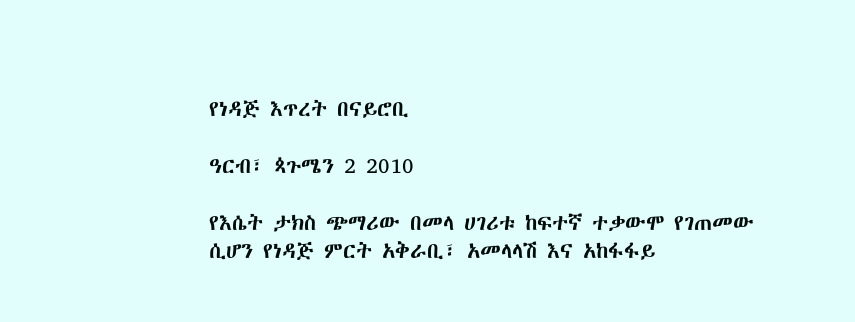የነዳጅ እጥረት በናይሮቢ

ዓርብ፣ ጳጉሜን 2 2010

የእሴት ታክስ ጭማሪው በመላ ሀገሪቱ ከፍተኛ ተቃውሞ የገጠመው ሲሆን የነዳጅ ምርት አቅራቢ፣ አመላላሽ እና አከፋፋይ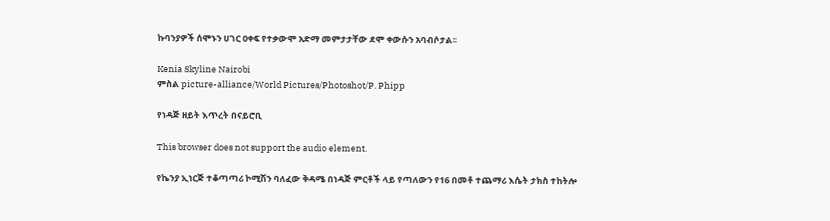ኩባንያዎች ሰሞኑን ሀገር ዐቀፍ የተቃውሞ አድማ መምታታቸው ደሞ ቀውሱን አባብሶታል፡፡

Kenia Skyline Nairobi
ምስል picture-alliance/World Pictures/Photoshot/P. Phipp

የነዳጅ ዘይት እጥረት በናይሮቢ

This browser does not support the audio element.

የኬንያ ኢነርጅ ተቆጣጣሪ ኮሚሽን ባለፈው ቅዳሜ በነዳጅ ምርቶች ላይ የጣለውን የ16 በመቶ ተጨማሪ እሴት ታክስ ተከትሎ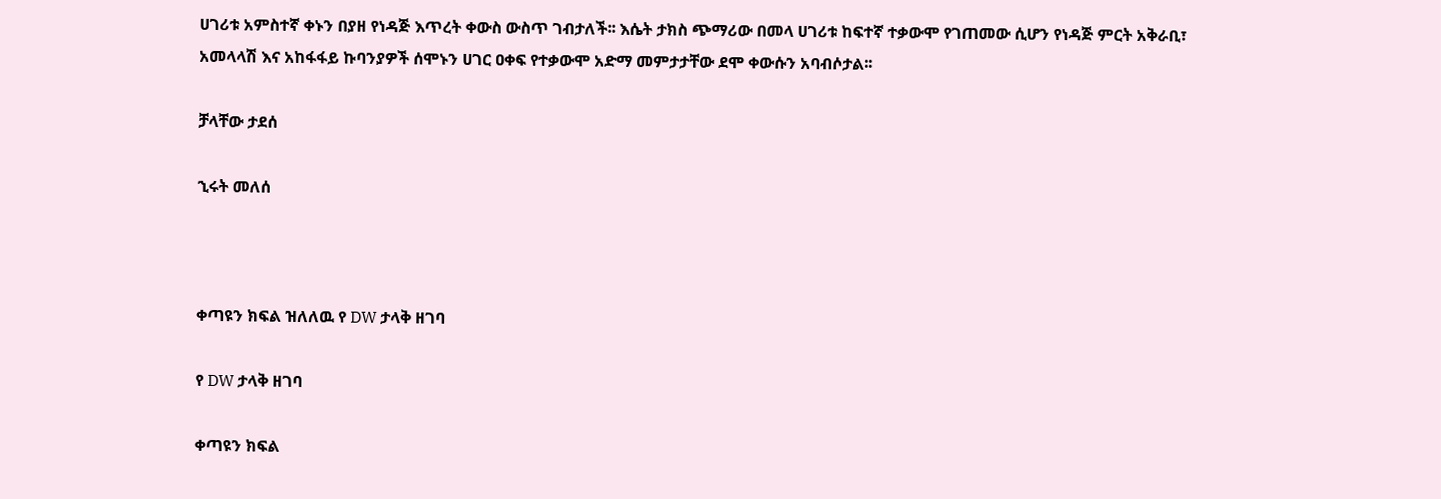ሀገሪቱ አምስተኛ ቀኑን በያዘ የነዳጅ እጥረት ቀውስ ውስጥ ገብታለች፡፡ እሴት ታክስ ጭማሪው በመላ ሀገሪቱ ከፍተኛ ተቃውሞ የገጠመው ሲሆን የነዳጅ ምርት አቅራቢ፣ አመላላሽ እና አከፋፋይ ኩባንያዎች ሰሞኑን ሀገር ዐቀፍ የተቃውሞ አድማ መምታታቸው ደሞ ቀውሱን አባብሶታል፡፡

ቻላቸው ታደሰ

ኂሩት መለሰ



ቀጣዩን ክፍል ዝለለዉ የ DW ታላቅ ዘገባ

የ DW ታላቅ ዘገባ

ቀጣዩን ክፍል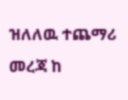ዝለለዉ ተጨማሪ መረጃ ከ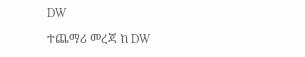DW

ተጨማሪ መረጃ ከ DW